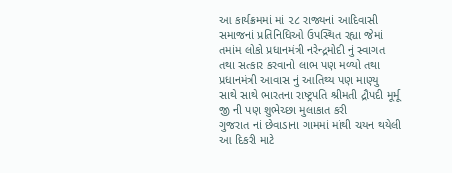આ કાર્યક્રમમાં માં ૨૮ રાજ્યનાં આદિવાસી સમાજનાં પ્રતિનિધિઓ ઉપસ્થિત રહ્યા જેમાં તમાંમ લોકો પ્રધાનમંત્રી નરેન્દ્રમોદી નું સ્વાગત તથા સત્કાર કરવાનો લાભ પણ મળ્યો તથા પ્રધાનમંત્રી આવાસ નું આતિથ્ય પણ માણ્યુ
સાથે સાથે ભારતના રાષ્ટ્રપતિ શ્રીમતી દ્રૌપદી મૂર્મૂ જી ની પણ શુભેચ્છા મુલાકાત કરી
ગુજરાત નાં છેવાડાના ગામમાં માંથી ચયન થયેલી આ દિકરી માટે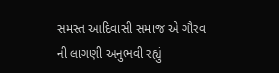સમસ્ત આદિવાસી સમાજ એ ગૌરવ ની લાગણી અનુભવી રહ્યું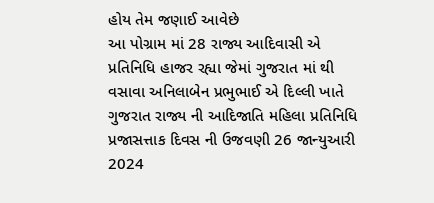હોય તેમ જણાઈ આવેછે
આ પોગ્રામ માં 28 રાજ્ય આદિવાસી એ પ્રતિનિધિ હાજર રહ્યા જેમાં ગુજરાત માં થી વસાવા અનિલાબેન પ્રભુભાઈ એ દિલ્લી ખાતે ગુજરાત રાજ્ય ની આદિજાતિ મહિલા પ્રતિનિધિ પ્રજાસત્તાક દિવસ ની ઉજવણી 26 જાન્યુઆરી 2024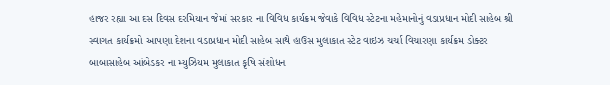હાજર રહ્યા આ દસ દિવસ દરમિયાન જેમાં સરકાર ના વિવિધ કાર્યક્રમ જેવાકે વિવિધ સ્ટેટના મહેમાનોનું વડાપ્રધાન મોદી સાહેબ શ્રી સ્વાગત કાર્યક્રમો આપણા દેશના વડાપ્રધાન મોદી સાહેબ સાથે હાઉસ મુલાકાત સ્ટેટ વાઇઝ ચર્ચા વિચારણા કાર્યક્રમ ડોક્ટર બાબાસાહેબ આંબેડકર ના મ્યુઝિયમ મુલાકાત કૃષિ સંશોધન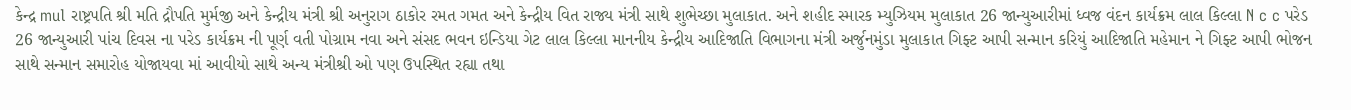કેન્દ્ર mul રાષ્ટ્રપતિ શ્રી મતિ દ્રૌપતિ મુર્મજી અને કેન્દ્રીય મંત્રી શ્રી અનુરાગ ઠાકોર રમત ગમત અને કેન્દ્રીય વિત રાજ્ય મંત્રી સાથે શુભેચ્છા મુલાકાત. અને શહીદ સ્મારક મ્યુઝિયમ મુલાકાત 26 જાન્યુઆરીમાં ધ્વજ વંદન કાર્યક્રમ લાલ કિલ્લા N c c પરેડ 26 જાન્યુઆરી પાંચ દિવસ ના પરેડ કાર્યક્રમ ની પૂર્ણ વતી પોગ્રામ નવા અને સંસદ ભવન ઇન્ડિયા ગેટ લાલ કિલ્લા માનનીય કેન્દ્રીય આદિજાતિ વિભાગના મંત્રી અર્જુનમુંડા મુલાકાત ગિફ્ટ આપી સન્માન કરિયું આદિજાતિ મહેમાન ને ગિફ્ટ આપી ભોજન સાથે સન્માન સમારોહ યોજાયવા માં આવીયો સાથે અન્ય મંત્રીશ્રી ઓ પણ ઉપસ્થિત રહ્યા તથા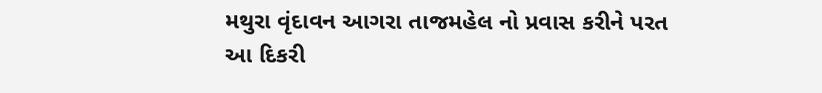મથુરા વૃંદાવન આગરા તાજમહેલ નો પ્રવાસ કરીને પરત આ દિકરી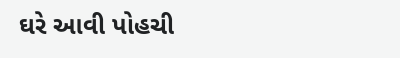ઘરે આવી પોહચી